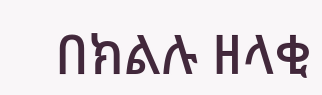በክልሉ ዘላቂ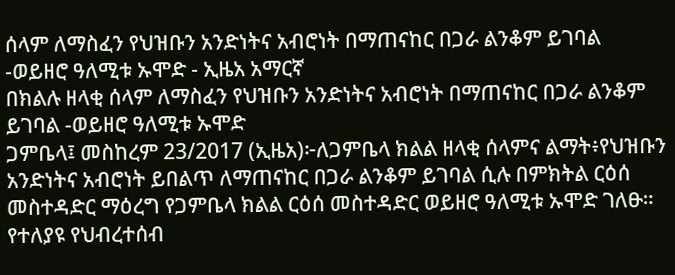ሰላም ለማስፈን የህዝቡን አንድነትና አብሮነት በማጠናከር በጋራ ልንቆም ይገባል -ወይዘሮ ዓለሚቱ ኡሞድ - ኢዜአ አማርኛ
በክልሉ ዘላቂ ሰላም ለማስፈን የህዝቡን አንድነትና አብሮነት በማጠናከር በጋራ ልንቆም ይገባል -ወይዘሮ ዓለሚቱ ኡሞድ
ጋምቤላ፤ መስከረም 23/2017 (ኢዜአ)፦ለጋምቤላ ክልል ዘላቂ ሰላምና ልማት፥የህዝቡን አንድነትና አብሮነት ይበልጥ ለማጠናከር በጋራ ልንቆም ይገባል ሲሉ በምክትል ርዕሰ መስተዳድር ማዕረግ የጋምቤላ ክልል ርዕሰ መስተዳድር ወይዘሮ ዓለሚቱ ኡሞድ ገለፁ።
የተለያዩ የህብረተሰብ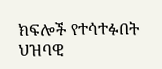ክፍሎች የተሳተፉበት ህዝባዊ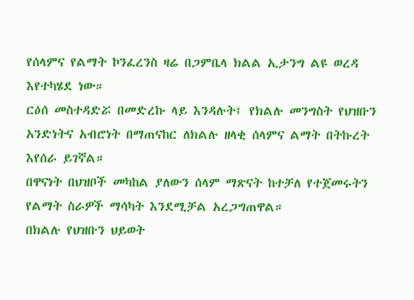የሰላምና የልማት ኮንፈረንስ ዛሬ በጋምቤላ ክልል ኢታንግ ልዩ ወረዳ እየተካሄደ ነው።
ርዕሰ መስተዳድሯ በመድረኩ ላይ እንዳሉት፤ የክልሉ መንግስት የህዝቡን አንድነትና አብሮነት በማጠናከር ለክልሉ ዘላቂ ሰላምና ልማት በትኩረት እየሰራ ይገኛል።
በዋናነት በህዝቦች መካከል ያለውን ሰላም ማጽናት ከተቻለ የተጀመሩትን የልማት ስራዎች ማሳካት እንደሚቻል አረጋግጠዋል።
በክልሉ የህዝቡን ህይወት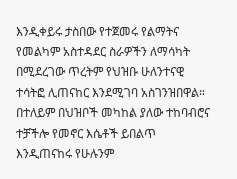እንዲቀይሩ ታስበው የተጀመሩ የልማትና የመልካም አስተዳደር ስራዎችን ለማሳካት በሚደረገው ጥረትም የህዝቡ ሁለንተናዊ ተሳትፎ ሊጠናከር እንደሚገባ አስገንዝበዋል።
በተለይም በህዝቦች መካከል ያለው ተከባብሮና ተቻችሎ የመኖር እሴቶች ይበልጥ እንዲጠናከሩ የሁሉንም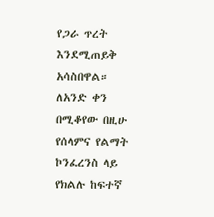የጋራ ጥረት እንደሚጠይቅ አሳስበዋል።
ለአንድ ቀን በሚቆየው በዚሁ የሰላምና የልማት ኮንፈረንስ ላይ የክልሉ ከፍተኛ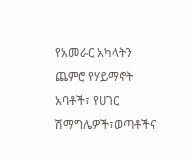የአመራር አካላትን ጨምሮ የሃይማኖት አባቶች፣ የሀገር ሽማግሌዎች፣ወጣቶችና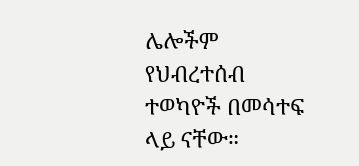ሌሎችም የህብረተሰብ ተወካዮች በመሳተፍ ላይ ናቸው።